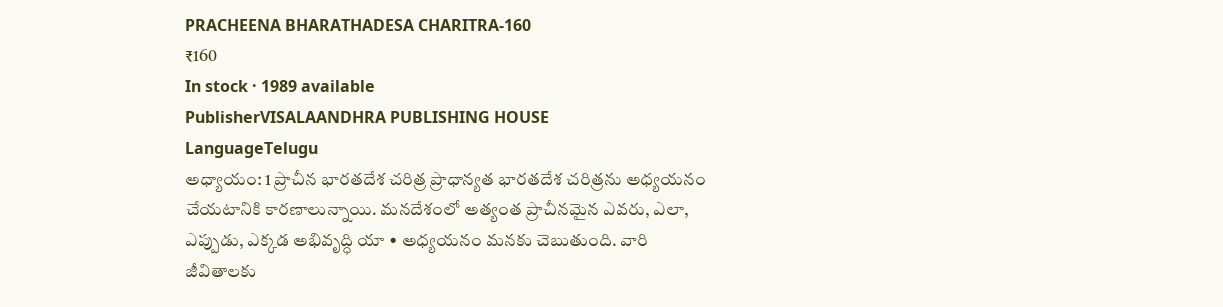PRACHEENA BHARATHADESA CHARITRA-160
₹160
In stock · 1989 available
PublisherVISALAANDHRA PUBLISHING HOUSE
LanguageTelugu
అధ్యాయం: 1 ప్రాచీన భారతదేశ చరిత్ర ప్రాధాన్యత భారతదేశ చరిత్రను అధ్యయనం చేయటానికి కారణాలున్నాయి. మనదేశంలో అత్యంత ప్రాచీనమైన ఎవరు, ఎలా, ఎప్పుడు, ఎక్కడ అభివృద్ధి యా • అధ్యయనం మనకు చెబుతుంది. వారి జీవితాలకు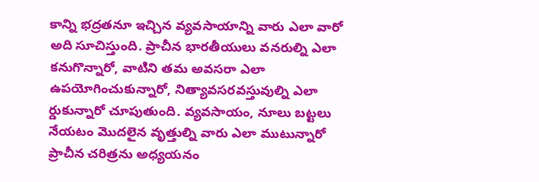కాన్ని భద్రతనూ ఇచ్చిన వ్యవసాయాన్ని వారు ఎలా వారో అది సూచిస్తుంది. ప్రాచీన భారతీయులు వనరుల్ని ఎలా కనుగొన్నారో, వాటిని తమ అవసరా ఎలా ఉపయోగించుకున్నారో, నిత్యావసరవస్తువుల్ని ఎలా ర్డుకున్నారో చూపుతుంది. వ్యవసాయం, నూలు బట్టలు నేయటం మొదలైన వృత్తుల్ని వారు ఎలా ముటున్నారో ప్రాచీన చరిత్రను అధ్యయనం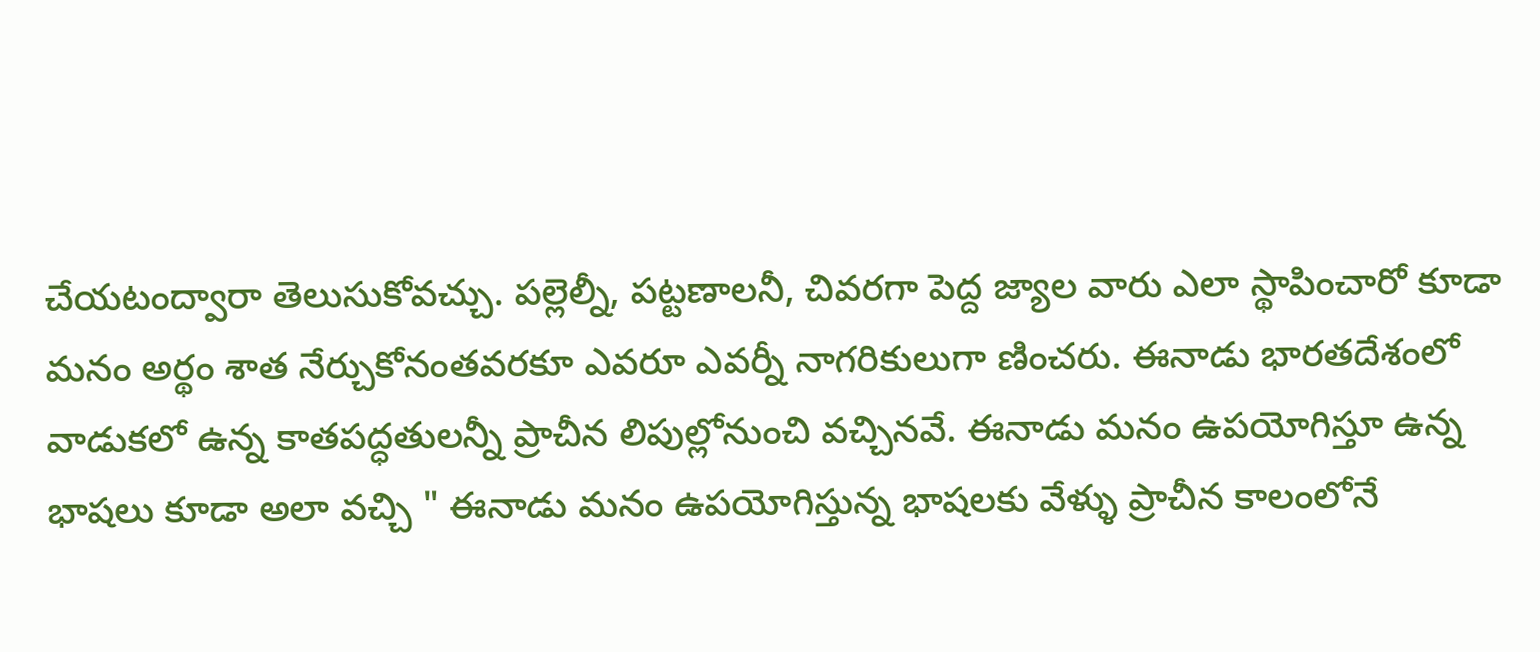చేయటంద్వారా తెలుసుకోవచ్చు. పల్లెల్నీ, పట్టణాలనీ, చివరగా పెద్ద జ్యాల వారు ఎలా స్థాపించారో కూడా మనం అర్థం శాత నేర్చుకోనంతవరకూ ఎవరూ ఎవర్నీ నాగరికులుగా ణించరు. ఈనాడు భారతదేశంలో వాడుకలో ఉన్న కాతపద్ధతులన్నీ ప్రాచీన లిపుల్లోనుంచి వచ్చినవే. ఈనాడు మనం ఉపయోగిస్తూ ఉన్న భాషలు కూడా అలా వచ్చి " ఈనాడు మనం ఉపయోగిస్తున్న భాషలకు వేళ్ళు ప్రాచీన కాలంలోనే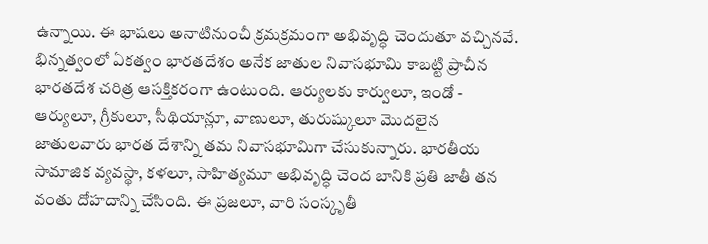ఉన్నాయి. ఈ భాషలు అనాటినుంచీ క్రమక్రమంగా అభివృద్ధి చెందుతూ వచ్చినవే. భిన్నత్వంలో ఏకత్వం భారతదేశం అనేక జాతుల నివాసభూమి కాబట్టి ప్రాచీన భారతదేశ చరిత్ర ఆసక్తికరంగా ఉంటుంది. ఆర్యులకు కార్వులూ, ఇండో - ఆర్యులూ, గ్రీకులూ, సీథియాన్లూ, వాణులూ, తురుష్కులూ మొదలైన జాతులవారు భారత దేశాన్ని తమ నివాసభూమిగా చేసుకున్నారు. భారతీయ సామాజిక వ్యవస్థా, కళలూ, సాహిత్యమూ అభివృద్ధి చెంద బానికి ప్రతి జాతీ తన వంతు దోహదాన్ని చేసింది. ఈ ప్రజలూ, వారి సంస్కృతీ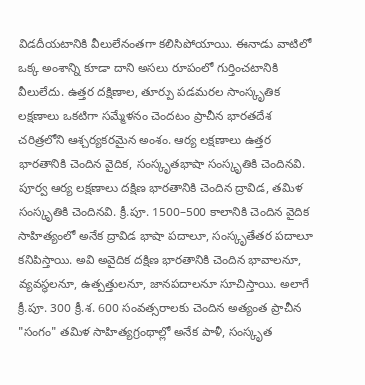విడదీయటానికి వీలులేనంతగా కలిసిపోయాయి. ఈనాడు వాటిలో ఒక్క అంశాన్ని కూడా దాని అసలు రూపంలో గుర్తించటానికి వీలులేదు. ఉత్తర దక్షిణాల, తూర్పు పడమరల సాంస్కృతిక లక్షణాలు ఒకటిగా సమ్మేళనం చెందటం ప్రాచీన భారతదేశ చరిత్రలోని ఆశ్చర్యకరమైన అంశం. ఆర్య లక్షణాలు ఉత్తర భారతానికి చెందిన వైదిక, సంస్కృతభాషా సంస్కృతికి చెందినవి. పూర్వ ఆర్య లక్షణాలు దక్షిణ భారతానికి చెందిన ద్రావిడ, తమిళ సంస్కృతికి చెందినవి. క్రీ.పూ. 1500–500 కాలానికి చెందిన వైదిక సాహిత్యంలో అనేక ద్రావిడ భాషా పదాలూ, సంస్కృతేతర పదాలూ కనిపిస్తాయి. అవి అవైదిక దక్షిణ భారతానికి చెందిన భావాలనూ, వ్యవస్థలనూ, ఉత్పత్తులనూ, జానపదాలనూ సూచిస్తాయి. అలాగే క్రీ.పూ. 300 క్రీ.శ. 600 సంవత్సరాలకు చెందిన అత్యంత ప్రాచీన "సంగం" తమిళ సాహిత్యగ్రంథాల్లో అనేక పాళీ, సంస్కృత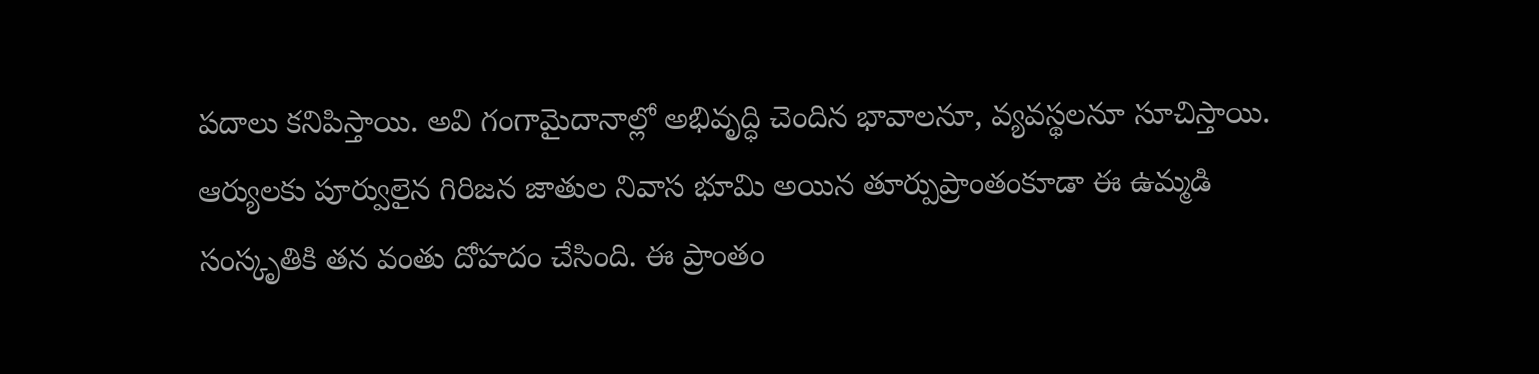పదాలు కనిపిస్తాయి. అవి గంగామైదానాల్లో అభివృద్ధి చెందిన భావాలనూ, వ్యవస్థలనూ సూచిస్తాయి. ఆర్యులకు పూర్వులైన గిరిజన జాతుల నివాస భూమి అయిన తూర్పుప్రాంతంకూడా ఈ ఉమ్మడి సంస్కృతికి తన వంతు దోహదం చేసింది. ఈ ప్రాంతం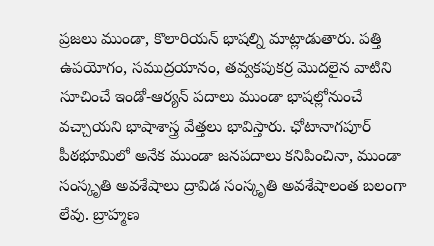ప్రజలు ముండా, కొలారియన్ భాషల్ని మాట్లాడుతారు. పత్తి ఉపయోగం, సముద్రయానం, తవ్వకపుకర్ర మొదలైన వాటిని సూచించే ఇండో-ఆర్యన్ పదాలు ముండా భాషల్లోనుంచే వచ్చాయని భాషాశాస్త్ర వేత్తలు భావిస్తారు. ఛోటానాగపూర్ పీఠభూమిలో అనేక ముండా జనపదాలు కనిపించినా, ముండా సంస్కృతి అవశేషాలు ద్రావిడ సంస్కృతి అవశేషాలంత బలంగా లేవు. బ్రాహ్మణ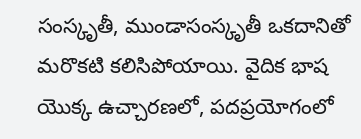సంస్కృతీ, ముండాసంస్కృతీ ఒకదానితో మరొకటి కలిసిపోయాయి. వైదిక భాష యొక్క ఉచ్చారణలో, పదప్రయోగంలో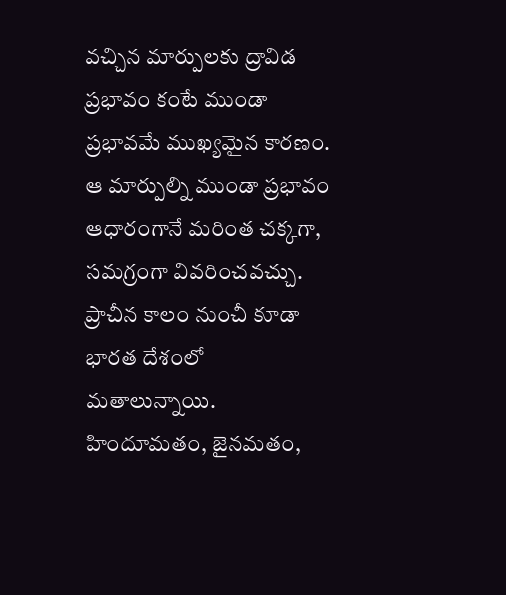వచ్చిన మార్పులకు ద్రావిడ ప్రభావం కంటే ముండా ప్రభావమే ముఖ్యమైన కారణం. ఆ మార్పుల్ని ముండా ప్రభావం ఆధారంగానే మరింత చక్కగా, సమగ్రంగా వివరించవచ్చు. ప్రాచీన కాలం నుంచీ కూడా భారత దేశంలో మతాలున్నాయి. హిందూమతం, జైనమతం,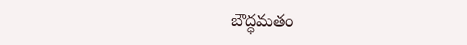బౌద్ధమతం